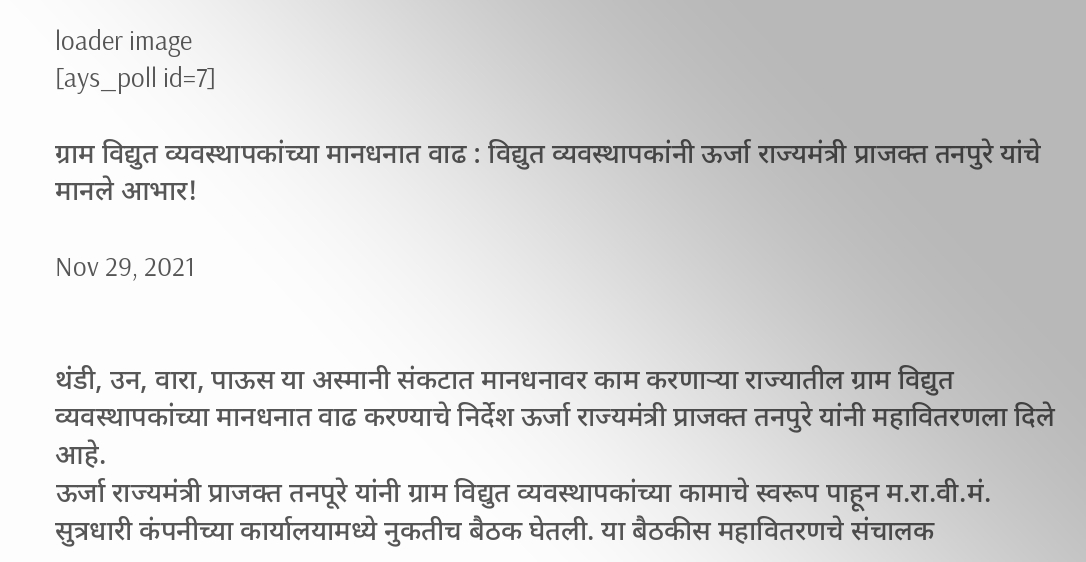loader image
[ays_poll id=7]

ग्राम विद्युत व्यवस्थापकांच्या मानधनात वाढ : विद्युत व्यवस्थापकांनी ऊर्जा राज्यमंत्री प्राजक्त तनपुरे यांचे मानले आभार!

Nov 29, 2021


थंडी, उन, वारा, पाऊस या अस्मानी संकटात मानधनावर काम करणाऱ्या राज्यातील ग्राम विद्युत व्यवस्थापकांच्या मानधनात वाढ करण्याचे निर्देश ऊर्जा राज्यमंत्री प्राजक्त तनपुरे यांनी महावितरणला दिले आहे.
ऊर्जा राज्यमंत्री प्राजक्त तनपूरे यांनी ग्राम विद्युत व्यवस्थापकांच्या कामाचे स्वरूप पाहून म.रा.वी.मं. सुत्रधारी कंपनीच्या कार्यालयामध्ये नुकतीच बैठक घेतली. या बैठकीस महावितरणचे संचालक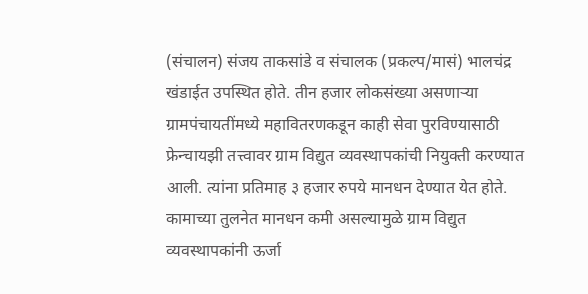(संचालन) संजय ताकसांडे व संचालक (प्रकल्प/मासं) भालचंद्र खंडाईत उपस्थित होते. तीन हजार लोकसंख्या असणाऱ्या ग्रामपंचायतींमध्ये महावितरणकडून काही सेवा पुरविण्यासाठी फ्रेन्चायझी तत्त्वावर ग्राम विद्युत व्यवस्थापकांची नियुक्ती करण्यात आली. त्यांना प्रतिमाह ३ हजार रुपये मानधन देण्यात येत होते. कामाच्या तुलनेत मानधन कमी असल्यामुळे ग्राम विद्युत व्यवस्थापकांनी ऊर्जा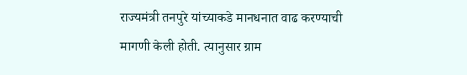राज्यमंत्री तनपुरे यांच्याकडे मानधनात वाढ करण्याची मागणी केली होती. त्यानुसार ग्राम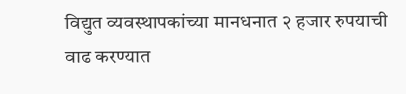विद्युत व्यवस्थापकांच्या मानधनात २ हजार रुपयाची वाढ करण्यात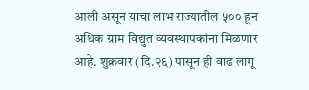आली असून याचा लाभ राज्यातील ५०० हून अधिक ग्राम विद्युत व्यवस्थापकांना मिळणार आहे. शुक्रवार (दि.२६) पासून ही वाढ लागू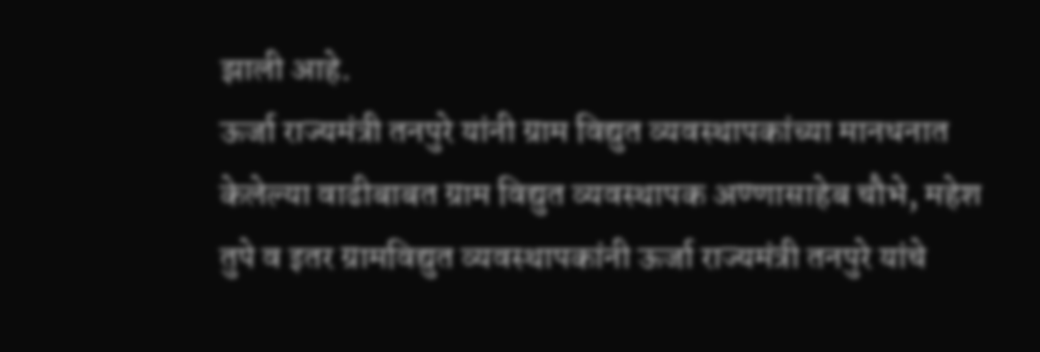झाली आहे.
ऊर्जा राज्यमंत्री तनपुरे यांनी ग्राम विद्युत व्यवस्थापकांच्या मानधनात केलेल्या वाढीबाबत ग्राम विद्युत व्यवस्थापक अण्णासाहेब चौभे, महेश तुपे व इतर ग्रामविद्युत व्यवस्थापकांनी ऊर्जा राज्यमंत्री तनपुरे यांचे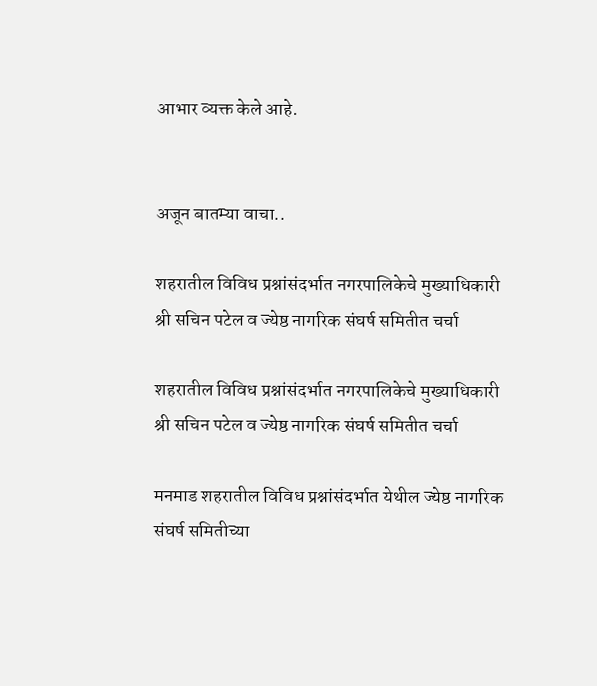आभार व्यक्त केले आहे.


अजून बातम्या वाचा..

शहरातील विविध प्रश्नांसंदर्भात नगरपालिकेचे मुख्याधिकारी श्री सचिन पटेल व ज्येष्ठ नागरिक संघर्ष समितीत चर्चा

शहरातील विविध प्रश्नांसंदर्भात नगरपालिकेचे मुख्याधिकारी श्री सचिन पटेल व ज्येष्ठ नागरिक संघर्ष समितीत चर्चा

मनमाड शहरातील विविध प्रश्नांसंदर्भात येथील ज्येष्ठ नागरिक संघर्ष समितीच्या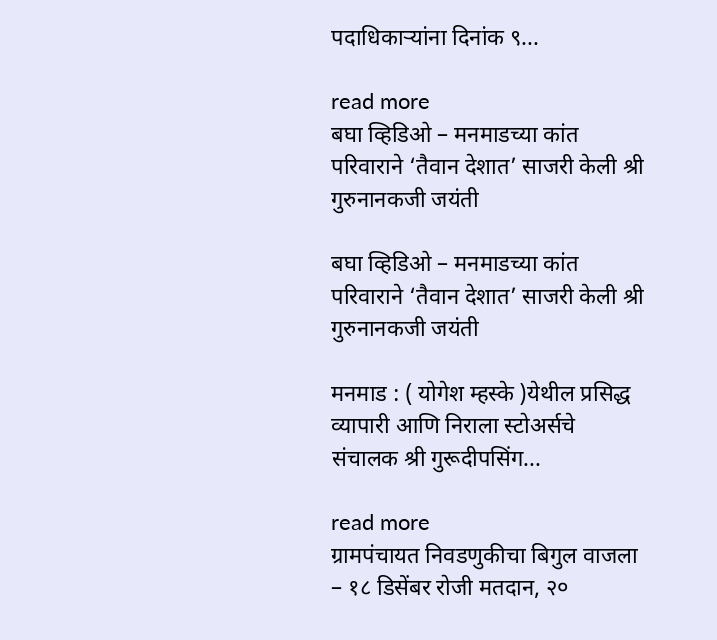पदाधिकाऱ्यांना दिनांक ९...

read more
बघा व्हिडिओ – मनमाडच्या कांत परिवाराने ‘तैवान देशात’ साजरी केली श्री गुरुनानकजी जयंती

बघा व्हिडिओ – मनमाडच्या कांत परिवाराने ‘तैवान देशात’ साजरी केली श्री गुरुनानकजी जयंती

मनमाड : ( योगेश म्हस्के )येथील प्रसिद्ध व्यापारी आणि निराला स्टोअर्सचे संचालक श्री गुरूदीपसिंग...

read more
ग्रामपंचायत निवडणुकीचा बिगुल वाजला – १८ डिसेंबर रोजी मतदान, २०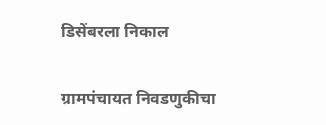डिसेंबरला निकाल

ग्रामपंचायत निवडणुकीचा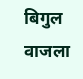बिगुल वाजला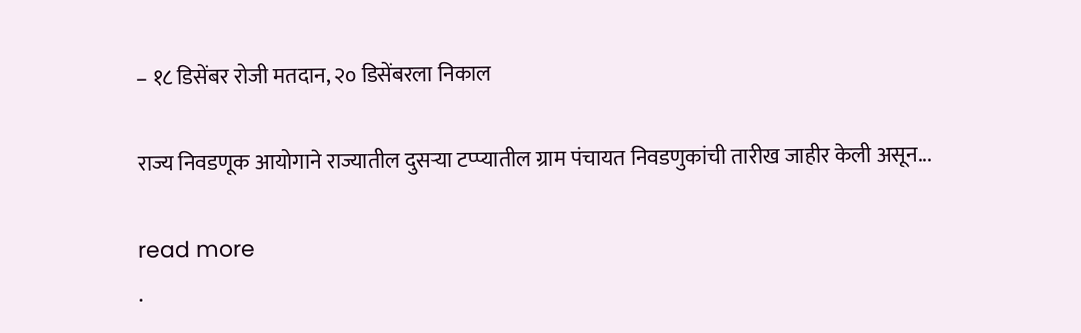– १८ डिसेंबर रोजी मतदान, २० डिसेंबरला निकाल

राज्य निवडणूक आयोगाने राज्यातील दुसऱ्या टप्प्यातील ग्राम पंचायत निवडणुकांची तारीख जाहीर केली असून...

read more
.